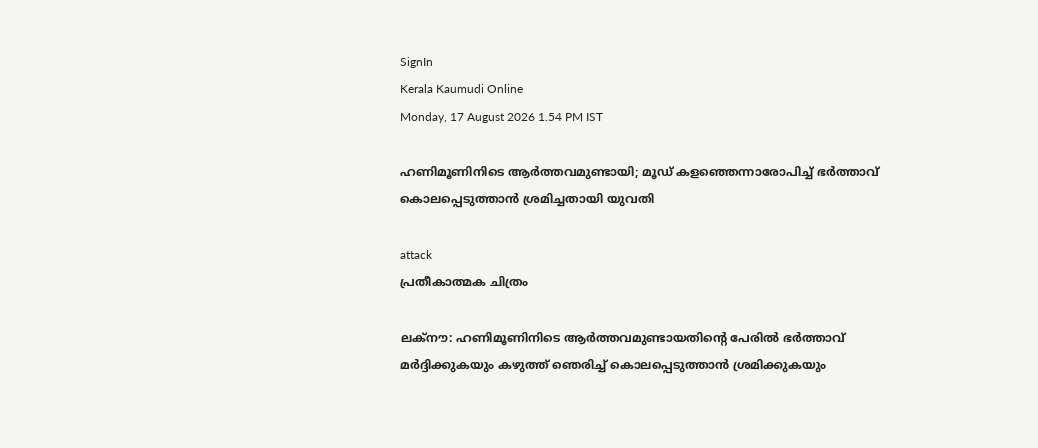SignIn
Kerala Kaumudi Online
Monday, 17 August 2026 1.54 PM IST

ഹണിമൂണിനിടെ ആർത്തവമുണ്ടായി; മൂഡ് കളഞ്ഞെന്നാരോപിച്ച് ഭർത്താവ് കൊലപ്പെടുത്താൻ ശ്രമിച്ചതായി യുവതി

attack
പ്രതീകാത്മക ചിത്രം

ലക്‌നൗ: ഹണിമൂണിനിടെ ആർത്തവമുണ്ടായതിന്റെ പേരിൽ ഭർത്താവ് മർദ്ദിക്കുകയും കഴുത്ത് ഞെരിച്ച് കൊലപ്പെടുത്താൻ ശ്രമിക്കുകയും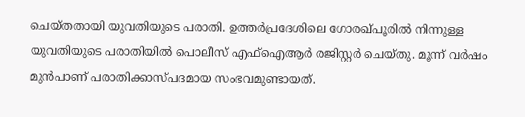ചെയ്തതായി യുവതിയുടെ പരാതി. ഉത്തർപ്രദേശിലെ ഗോരഖ്‌പൂരിൽ നിന്നുള്ള യുവതിയുടെ പരാതിയിൽ പൊലീസ് എഫ്‌ഐആർ രജിസ്റ്റർ ചെയ്തു. മൂന്ന് വർഷം മുൻപാണ് പരാതിക്കാസ്‌‌പദമായ സംഭവമുണ്ടായത്.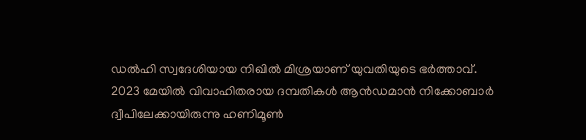ഡൽഹി സ്വദേശിയായ നിഖിൽ മിശ്രയാണ് യുവതിയുടെ ഭർത്താവ്. 2023 മേയിൽ വിവാഹിതരായ ദമ്പതികൾ ആൻഡമാൻ നിക്കോബാർ ദ്വീപിലേക്കായിരുന്നു ഹണിമൂൺ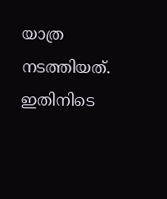യാത്ര നടത്തിയത്. ഇതിനിടെ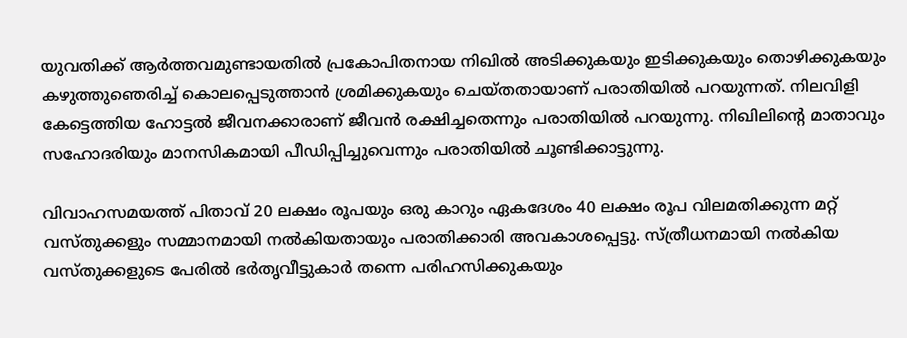യുവതിക്ക് ആർത്തവമുണ്ടായതിൽ പ്രകോപിതനായ നിഖിൽ അടിക്കുകയും ഇടിക്കുകയും തൊഴിക്കുകയും കഴുത്തുഞെരിച്ച് കൊലപ്പെടുത്താൻ ശ്രമിക്കുകയും ചെയ്തതായാണ് പരാതിയിൽ പറയുന്നത്. നിലവിളി കേട്ടെത്തിയ ഹോട്ടൽ ജീവനക്കാരാണ് ജീവൻ രക്ഷിച്ചതെന്നും പരാതിയിൽ പറയുന്നു. നിഖിലിന്റെ മാതാവും സഹോദരിയും മാനസികമായി പീഡിപ്പിച്ചുവെന്നും പരാതിയിൽ ചൂണ്ടിക്കാട്ടുന്നു.

വിവാഹസമയത്ത് പിതാവ് 20 ലക്ഷം രൂപയും ഒരു കാറും ഏകദേശം 40 ലക്ഷം രൂപ വിലമതിക്കുന്ന മറ്റ് വസ്തുക്കളും സമ്മാനമായി നൽകിയതായും പരാതിക്കാരി അവകാശപ്പെട്ടു. സ്ത്രീധനമായി നൽകിയ വസ്തുക്കളുടെ പേരിൽ ഭർതൃവീട്ടുകാർ തന്നെ പരിഹസിക്കുകയും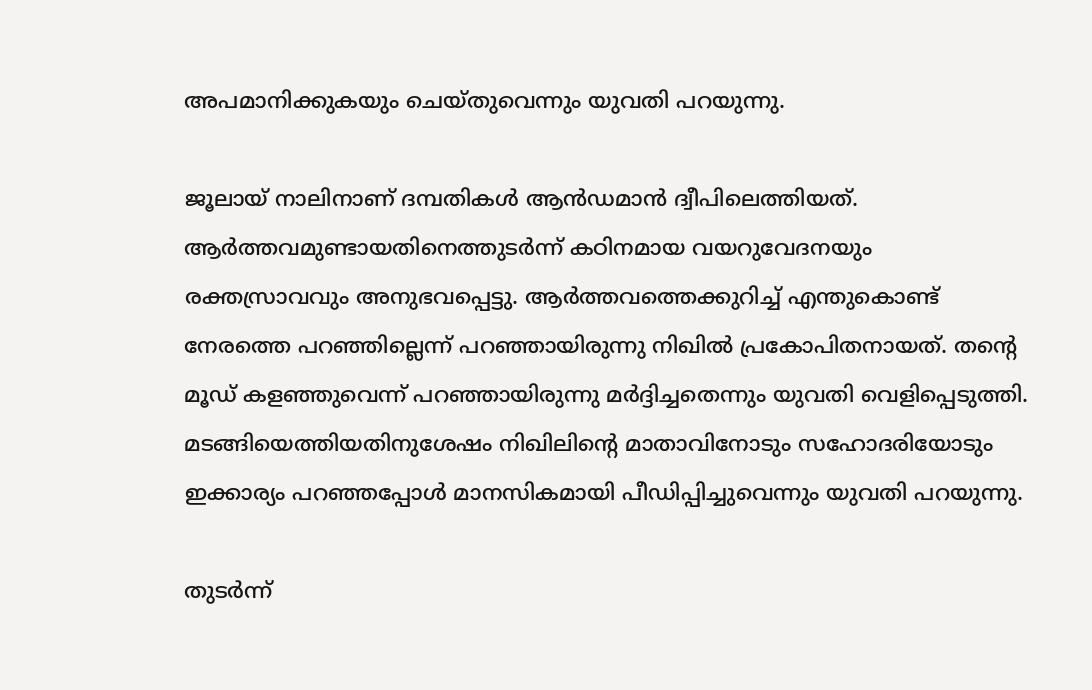അപമാനിക്കുകയും ചെയ്തുവെന്നും യുവതി പറയുന്നു.

ജൂലായ് നാലിനാണ് ദമ്പതികൾ ആൻഡമാൻ ദ്വീപിലെത്തിയത്. ആർത്തവമുണ്ടായതിനെത്തുടർന്ന് കഠിനമായ വയറുവേദനയും രക്തസ്രാവവും അനുഭവപ്പെട്ടു. ആർത്തവത്തെക്കുറിച്ച് എന്തുകൊണ്ട് നേരത്തെ പറഞ്ഞില്ലെന്ന് പറഞ്ഞായിരുന്നു നിഖിൽ പ്രകോപിതനായത്. തന്റെ മൂഡ് കളഞ്ഞുവെന്ന് പറഞ്ഞായിരുന്നു മർദ്ദിച്ചതെന്നും യുവതി വെളിപ്പെടുത്തി. മടങ്ങിയെത്തിയതിനുശേഷം നിഖിലിന്റെ മാതാവിനോടും സഹോദരിയോടും ഇക്കാര്യം പറഞ്ഞപ്പോൾ മാനസികമായി പീഡിപ്പിച്ചുവെന്നും യുവതി പറയുന്നു.

തുടർന്ന്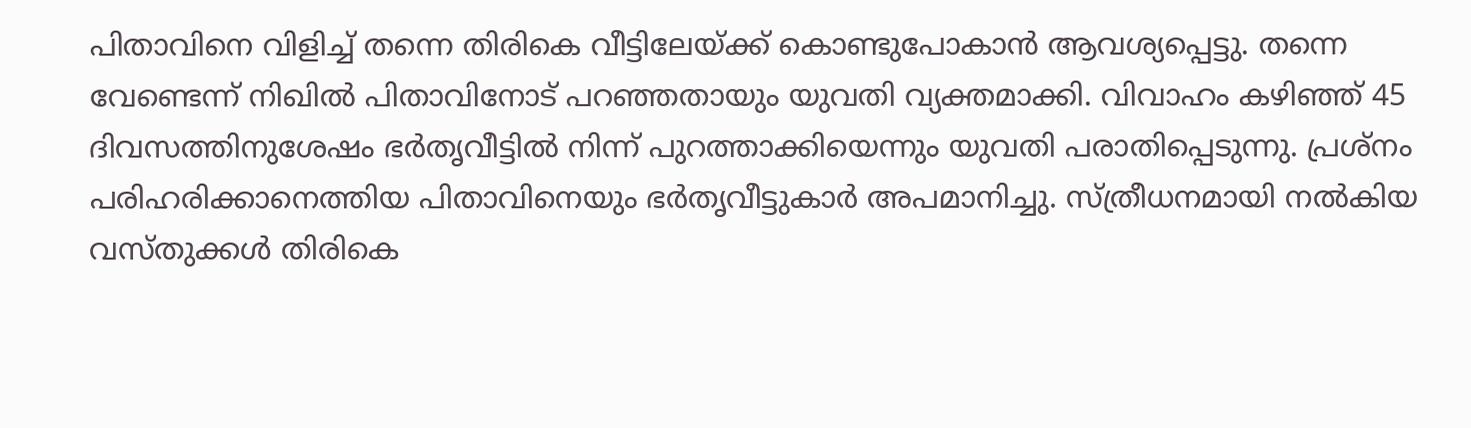പിതാവിനെ വിളിച്ച് തന്നെ തിരികെ വീട്ടിലേയ്ക്ക് കൊണ്ടുപോകാൻ ആവശ്യപ്പെട്ടു. തന്നെ വേണ്ടെന്ന് നിഖിൽ പിതാവിനോട് പറഞ്ഞതായും യുവതി വ്യക്തമാക്കി. വിവാഹം കഴിഞ്ഞ് 45 ദിവസത്തിനുശേഷം ഭർതൃവീട്ടിൽ നിന്ന് പുറത്താക്കിയെന്നും യുവതി പരാതിപ്പെടുന്നു. പ്രശ്നം പരിഹരിക്കാനെത്തിയ പിതാവിനെയും ഭർതൃവീട്ടുകാർ അപമാനിച്ചു. സ്ത്രീധനമായി നൽകിയ വസ്തുക്കൾ തിരികെ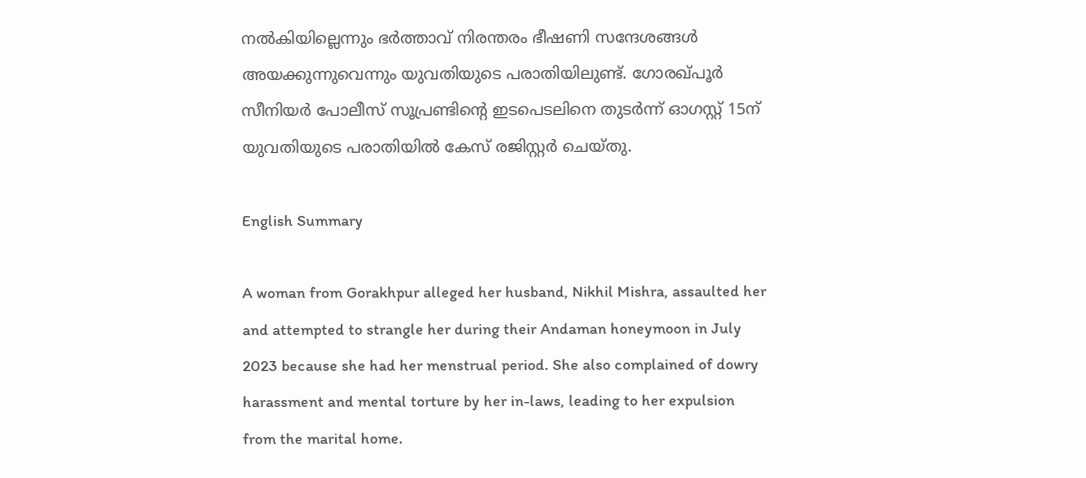നൽകിയില്ലെന്നും ഭർത്താവ് നിരന്തരം ഭീഷണി സന്ദേശങ്ങൾ അയക്കുന്നുവെന്നും യുവതിയുടെ പരാതിയിലുണ്ട്. ഗോരഖ്‌പൂർ സീനിയർ പോലീസ് സൂപ്രണ്ടിന്റെ ഇടപെടലിനെ തുടർന്ന് ഓഗസ്റ്റ് 15ന് യുവതിയുടെ പരാതിയിൽ കേസ് രജിസ്റ്റർ ചെയ്തു.

English Summary

A woman from Gorakhpur alleged her husband, Nikhil Mishra, assaulted her and attempted to strangle her during their Andaman honeymoon in July 2023 because she had her menstrual period. She also complained of dowry harassment and mental torture by her in-laws, leading to her expulsion from the marital home.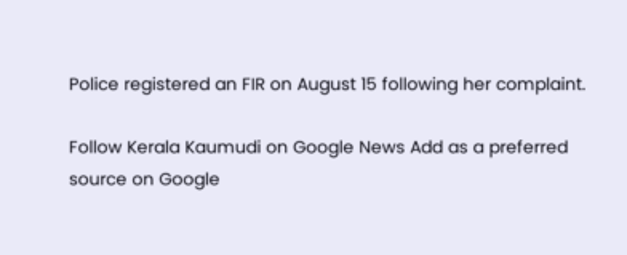Police registered an FIR on August 15 following her complaint.

Follow Kerala Kaumudi on Google News Add as a preferred source on Google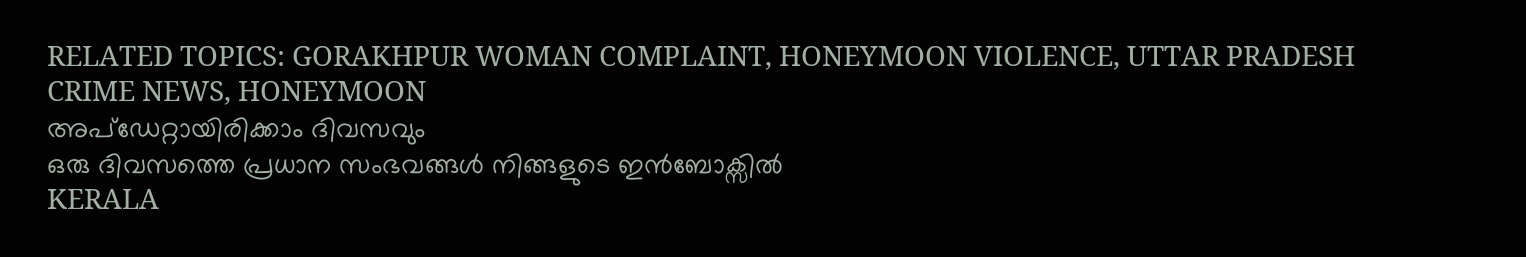RELATED TOPICS: GORAKHPUR WOMAN COMPLAINT, HONEYMOON VIOLENCE, UTTAR PRADESH CRIME NEWS, HONEYMOON
അപ്ഡേറ്റായിരിക്കാം ദിവസവും
ഒരു ദിവസത്തെ പ്രധാന സംഭവങ്ങൾ നിങ്ങളുടെ ഇൻബോക്സിൽ
KERALA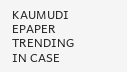KAUMUDI EPAPER
TRENDING IN CASE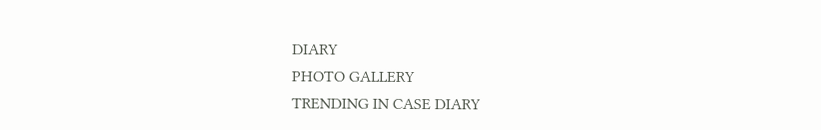DIARY
PHOTO GALLERY
TRENDING IN CASE DIARY